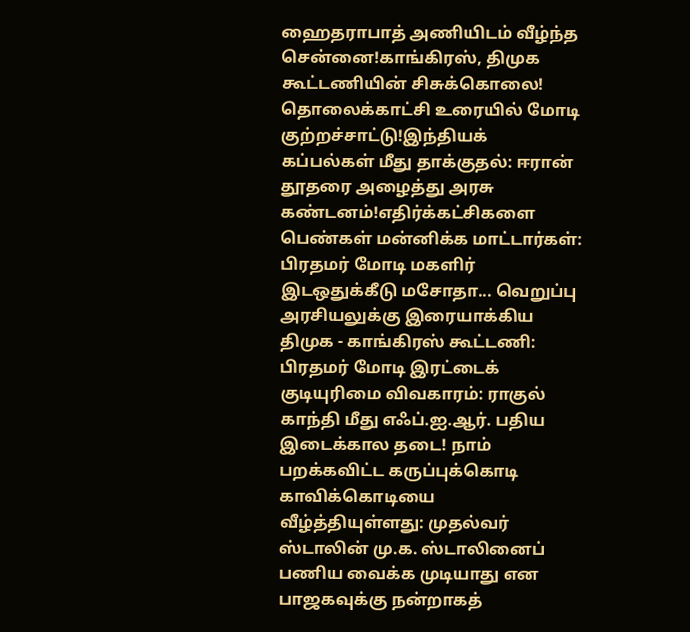ஹைதராபாத் அணியிடம் வீழ்ந்த சென்னை!காங்கிரஸ், திமுக கூட்டணியின் சிசுக்கொலை! தொலைக்காட்சி உரையில் மோடி குற்றச்சாட்டு!இந்தியக் கப்பல்கள் மீது தாக்குதல்: ஈரான் தூதரை அழைத்து அரசு கண்டனம்!எதிர்க்கட்சிகளை பெண்கள் மன்னிக்க மாட்டார்கள்: பிரதமர் மோடி மகளிர் இடஒதுக்கீடு மசோதா... வெறுப்பு அரசியலுக்கு இரையாக்கிய திமுக - காங்கிரஸ் கூட்டணி: பிரதமர் மோடி இரட்டைக் குடியுரிமை விவகாரம்: ராகுல் காந்தி மீது எஃப்.ஐ.ஆர். பதிய இடைக்கால தடை! நாம் பறக்கவிட்ட கருப்புக்கொடி காவிக்கொடியை வீழ்த்தியுள்ளது: முதல்வர் ஸ்டாலின் மு.க. ஸ்டாலினைப் பணிய வைக்க முடியாது என பாஜகவுக்கு நன்றாகத்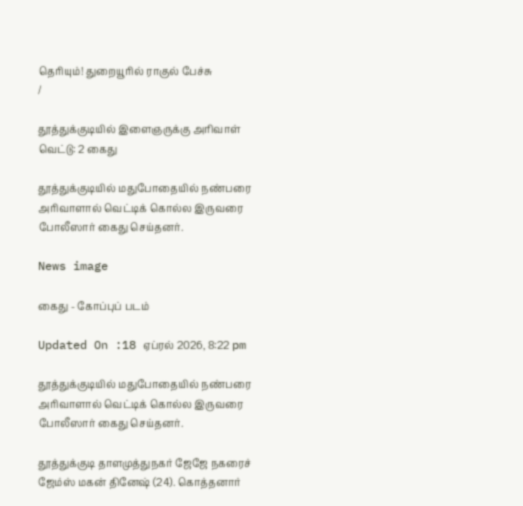தெரியும்! துறையூரில் ராகுல் பேச்சு
/

தூத்துக்குடியில் இளைஞருக்கு அரிவாள் வெட்டு: 2 கைது

தூத்துக்குடியில் மதுபோதையில் நண்பரை அரிவாளால் வெட்டிக் கொல்ல இருவரை போலீஸார் கைது செய்தனர்.

News image

கைது - கோப்புப் படம்

Updated On :18 ஏப்ரல் 2026, 8:22 pm

தூத்துக்குடியில் மதுபோதையில் நண்பரை அரிவாளால் வெட்டிக் கொல்ல இருவரை போலீஸார் கைது செய்தனர்.

தூத்துக்குடி தாளமுத்துநகர் ஜேஜே நகரைச் ஜேம்ஸ் மகன் தினேஷ் (24). கொத்தனார்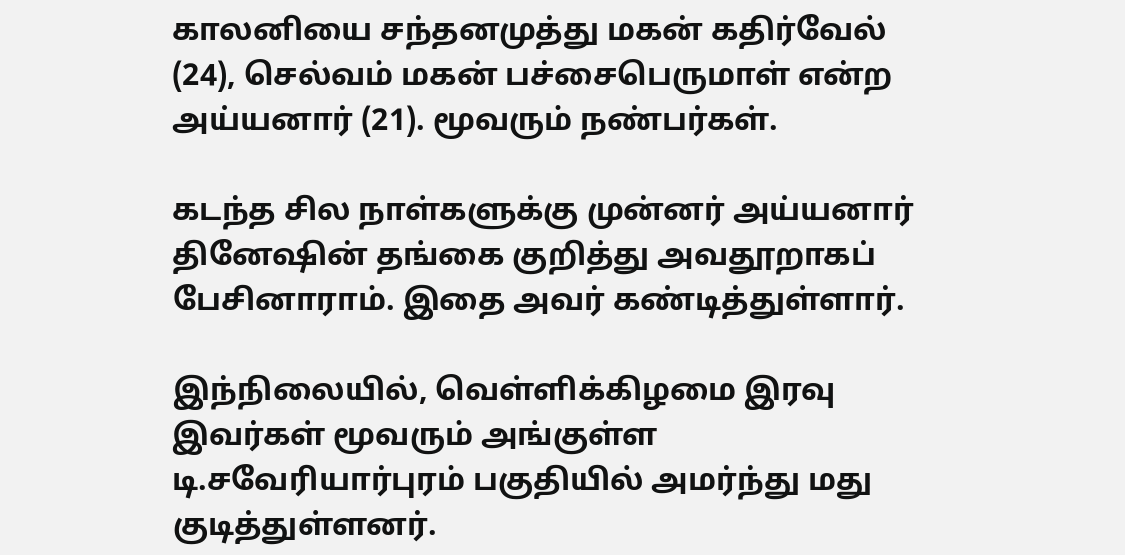காலனியை சந்தனமுத்து மகன் கதிர்வேல் (24), செல்வம் மகன் பச்சைபெருமாள் என்ற அய்யனார் (21). மூவரும் நண்பர்கள்.

கடந்த சில நாள்களுக்கு முன்னர் அய்யனார் தினேஷின் தங்கை குறித்து அவதூறாகப் பேசினாராம். இதை அவர் கண்டித்துள்ளார்.

இந்நிலையில், வெள்ளிக்கிழமை இரவு இவர்கள் மூவரும் அங்குள்ள டி.சவேரியார்புரம் பகுதியில் அமர்ந்து மது குடித்துள்ளனர்.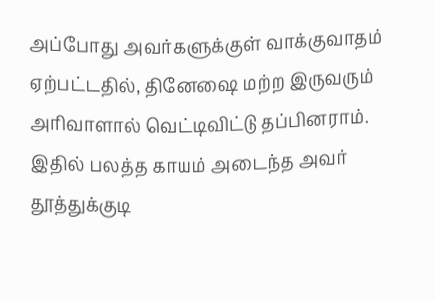அப்போது அவர்களுக்குள் வாக்குவாதம் ஏற்பட்டதில், தினேஷை மற்ற இருவரும் அரிவாளால் வெட்டிவிட்டு தப்பினராம். இதில் பலத்த காயம் அடைந்த அவர் தூத்துக்குடி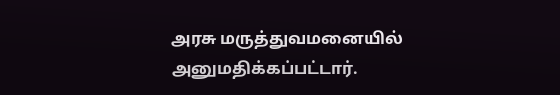அரசு மருத்துவமனையில் அனுமதிக்கப்பட்டார்.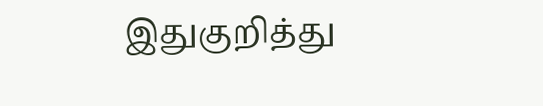இதுகுறித்து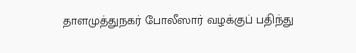தாளமுத்துநகர் போலீஸார் வழக்குப் பதிந்து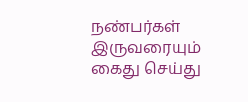நண்பர்கள் இருவரையும் கைது செய்து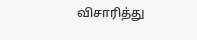விசாரித்து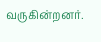வருகின்றனர்.